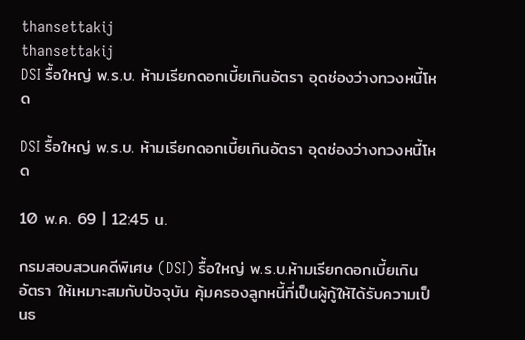thansettakij
thansettakij
DSI รื้อใหญ่ พ.ร.บ. ห้ามเรียกดอกเบี้ยเกินอัตรา อุดช่องว่างทวงหนี้โหด

DSI รื้อใหญ่ พ.ร.บ. ห้ามเรียกดอกเบี้ยเกินอัตรา อุดช่องว่างทวงหนี้โหด

10 พ.ค. 69 | 12:45 น.

กรมสอบสวนคดีพิเศษ (DSI) รื้อใหญ่ พ.ร.บ.ห้ามเรียกดอกเบี้ยเกินอัตรา ให้เหมาะสมกับปัจจุบัน คุ้มครองลูกหนี้ที่เป็นผู้กู้ให้ได้รับความเป็นธ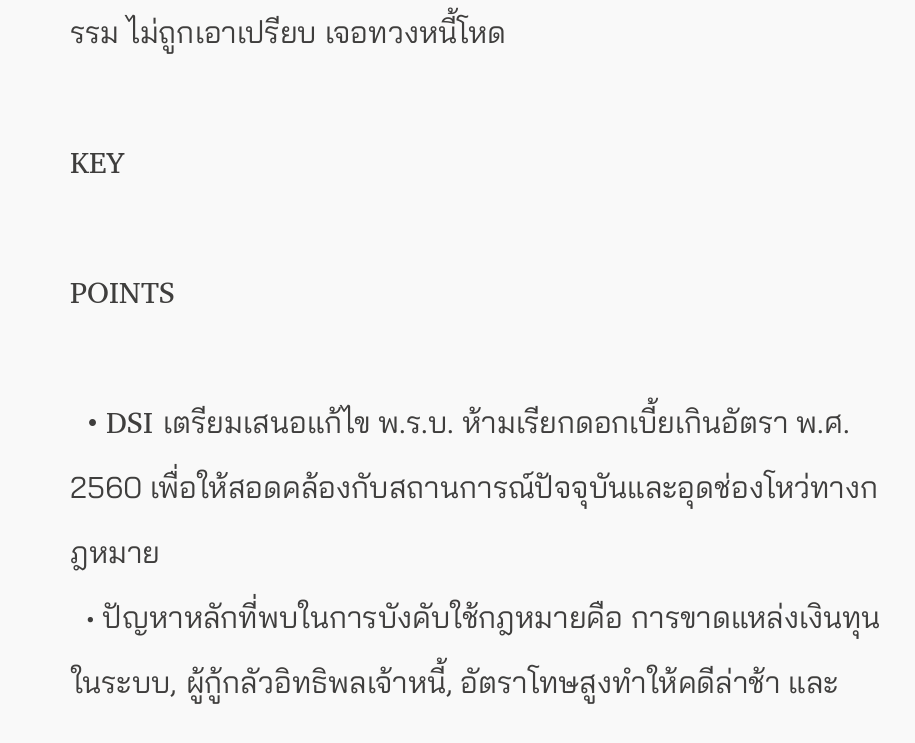รรม ไม่ถูกเอาเปรียบ เจอทวงหนี้โหด

KEY

POINTS

  • DSI เตรียมเสนอแก้ไข พ.ร.บ. ห้ามเรียกดอกเบี้ยเกินอัตรา พ.ศ. 2560 เพื่อให้สอดคล้องกับสถานการณ์ปัจจุบันและอุดช่องโหว่ทางกฎหมาย
  • ปัญหาหลักที่พบในการบังคับใช้กฎหมายคือ การขาดแหล่งเงินทุนในระบบ, ผู้กู้กลัวอิทธิพลเจ้าหนี้, อัตราโทษสูงทำให้คดีล่าช้า และ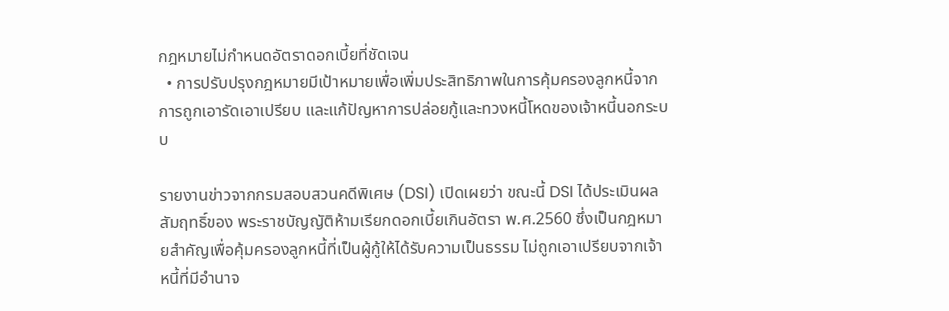กฎหมายไม่กำหนดอัตราดอกเบี้ยที่ชัดเจน
  • การปรับปรุงกฎหมายมีเป้าหมายเพื่อเพิ่มประสิทธิภาพในการคุ้มครองลูกหนี้จากการถูกเอารัดเอาเปรียบ และแก้ปัญหาการปล่อยกู้และทวงหนี้โหดของเจ้าหนี้นอกระบบ

รายงานข่าวจากกรมสอบสวนคดีพิเศษ (DSI) เปิดเผยว่า ขณะนี้ DSI ได้ประเมินผลสัมฤทธิ์ของ พระราชบัญญัติห้ามเรียกดอกเบี้ยเกินอัตรา พ.ศ.2560 ซึ่งเป็นกฎหมายสำคัญเพื่อคุ้มครองลูกหนี้ที่เป็นผู้กู้ให้ได้รับความเป็นธรรม ไม่ถูกเอาเปรียบจากเจ้าหนี้ที่มีอำนาจ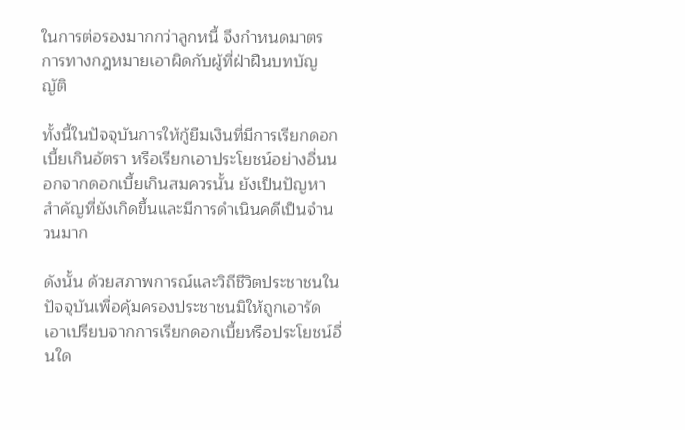ในการต่อรองมากกว่าลูกหนี้ จึงกำหนดมาตรการทางกฎหมายเอาผิดกับผู้ที่ฝ่าฝืนบทบัญญัติ

ทั้งนี้ในปัจจุบันการให้กู้ยืมเงินที่มีการเรียกดอกเบี้ยเกินอัตรา หรือเรียกเอาประโยชน์อย่างอื่นนอกจากดอกเบี้ยเกินสมควรนั้น ยังเป็นปัญหาสำคัญที่ยังเกิดขึ้นและมีการดำเนินคดีเป็นจำนวนมาก

ดังนั้น ด้วยสภาพการณ์และวิถีชีวิตประชาชนในปัจจุบันเพื่อคุ้มครองประชาชนมิให้ถูกเอารัดเอาเปรียบจากการเรียกดอกเบี้ยหรือประโยชน์อื่นใด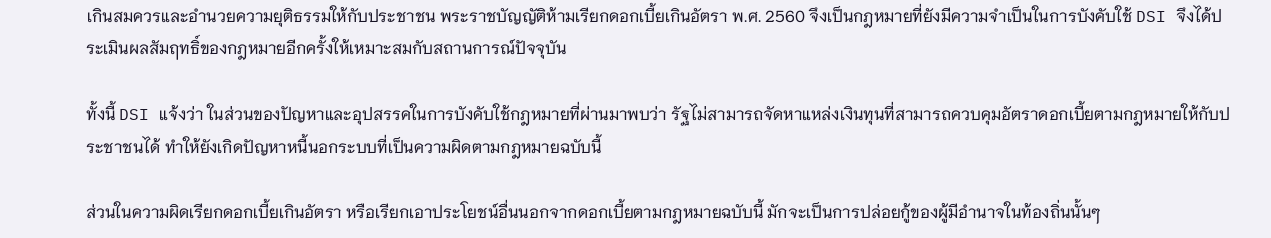เกินสมควรและอำนวยความยุติธรรมให้กับประชาชน พระราชบัญญัติห้ามเรียกดอกเบี้ยเกินอัตรา พ.ศ. 2560 จึงเป็นกฎหมายที่ยังมีความจำเป็นในการบังคับใช้ DSI จึงได้ประเมินผลสัมฤทธิ์ของกฎหมายอีกครั้งให้เหมาะสมกับสถานการณ์ปัจจุบัน

ทั้งนี้ DSI แจ้งว่า ในส่วนของปัญหาและอุปสรรคในการบังคับใช้กฎหมายที่ผ่านมาพบว่า รัฐไม่สามารถจัดหาแหล่งเงินทุนที่สามารถควบคุมอัตราดอกเบี้ยตามกฎหมายให้กับประชาชนได้ ทำให้ยังเกิดปัญหาหนี้นอกระบบที่เป็นความผิดตามกฎหมายฉบับนี้

ส่วนในความผิดเรียกดอกเบี้ยเกินอัตรา หรือเรียกเอาประโยชน์อื่นนอกจากดอกเบี้ยตามกฎหมายฉบับนี้ มักจะเป็นการปล่อยกู้ของผู้มีอำนาจในท้องถิ่นนั้นๆ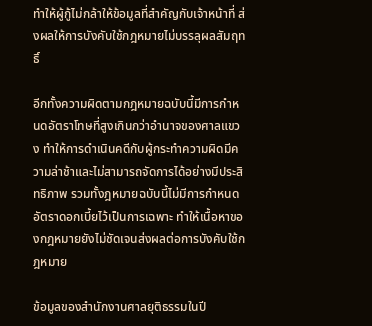ทำให้ผู้กู้ไม่กล้าให้ข้อมูลที่สำคัญกับเจ้าหน้าที่ ส่งผลให้การบังคับใช้กฎหมายไม่บรรลุผลสัมฤทธิ์

อีกทั้งความผิดตามกฎหมายฉบับนี้มีการกำหนดอัตราโทษที่สูงเกินกว่าอำนาจของศาลแขวง ทำให้การดำเนินคดีกับผู้กระทำความผิดมีความล่าช้าและไม่สามารถจัดการได้อย่างมีประสิทธิภาพ รวมทั้งฎหมายฉบับนี้ไม่มีการกำหนดอัตราดอกเบี้ยไว้เป็นการเฉพาะ ทำให้เนื้อหาของกฎหมายยังไม่ชัดเจนส่งผลต่อการบังคับใช้กฎหมาย

ข้อมูลของสำนักงานศาลยุติธรรมในปี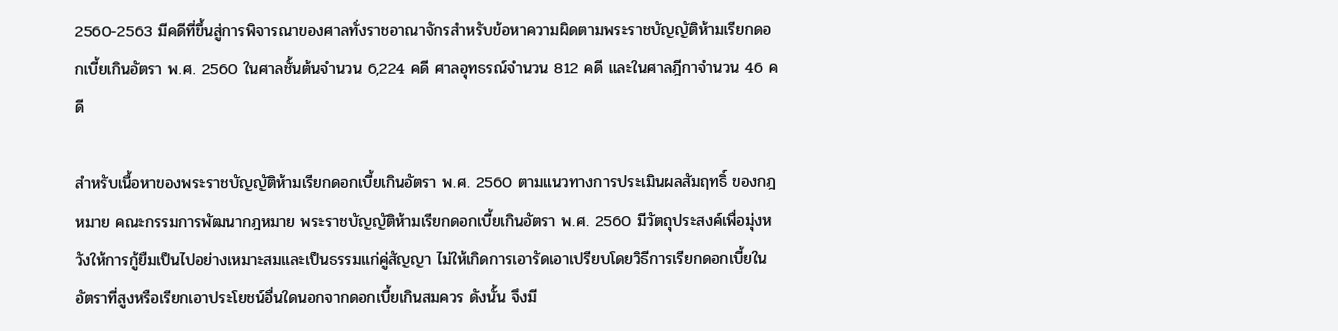2560-2563 มีคดีที่ขึ้นสู่การพิจารณาของศาลทั่งราชอาณาจักรสำหรับข้อหาความผิดตามพระราชบัญญัติห้ามเรียกดอกเบี้ยเกินอัตรา พ.ศ. 2560 ในศาลชั้นต้นจำนวน 6,224 คดี ศาลอุทธรณ์จำนวน 812 คดี และในศาลฎีกาจำนวน 46 คดี

สำหรับเนื้อหาของพระราชบัญญัติห้ามเรียกดอกเบี้ยเกินอัตรา พ.ศ. 2560 ตามแนวทางการประเมินผลสัมฤทธิ์ ของกฎหมาย คณะกรรมการพัฒนากฎหมาย พระราชบัญญัติห้ามเรียกดอกเบี้ยเกินอัตรา พ.ศ. 2560 มีวัตถุประสงค์เพื่อมุ่งหวังให้การกู้ยืมเป็นไปอย่างเหมาะสมและเป็นธรรมแก่คู่สัญญา ไม่ให้เกิดการเอารัดเอาเปรียบโดยวิธีการเรียกดอกเบี้ยในอัตราที่สูงหรือเรียกเอาประโยชน์อื่นใดนอกจากดอกเบี้ยเกินสมควร ดังนั้น จึงมี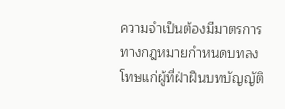ความจำเป็นต้องมีมาตรการทางกฎหมายกำหนดบทลงโทษแก่ผู้ที่ฝ่าฝืนบทบัญญัติ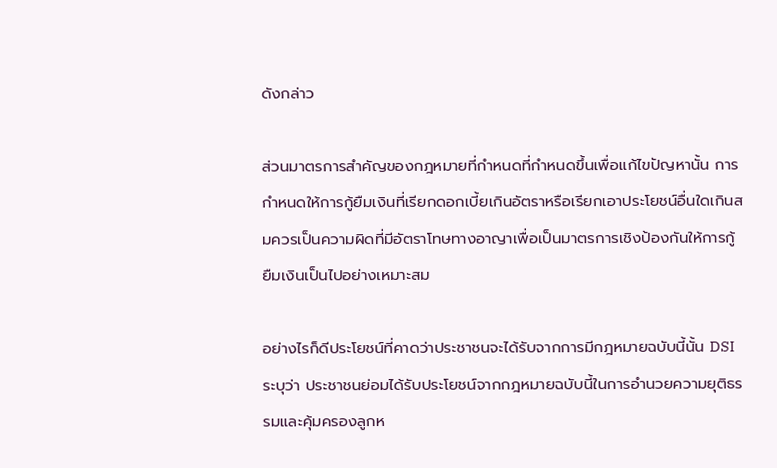ดังกล่าว

ส่วนมาตรการสำคัญของกฎหมายที่กำหนดที่กำหนดขึ้นเพื่อแก้ไขปัญหานั้น การกำหนดให้การกู้ยืมเงินที่เรียกดอกเบี้ยเกินอัตราหรือเรียกเอาประโยชน์อื่นใดเกินสมควรเป็นความผิดที่มีอัตราโทษทางอาญาเพื่อเป็นมาตรการเชิงป้องกันให้การกู้ยืมเงินเป็นไปอย่างเหมาะสม

อย่างไรก็ดีประโยชน์ที่คาดว่าประชาชนจะได้รับจากการมีกฎหมายฉบับนี้นั้น DSI ระบุว่า ประชาชนย่อมได้รับประโยชน์จากกฎหมายฉบับนี้ในการอำนวยความยุติธรรมและคุ้มครองลูกห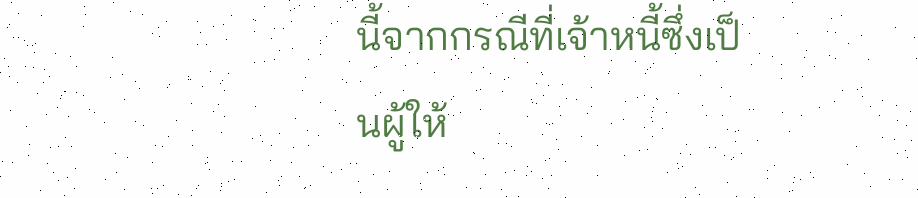นี้จากกรณีที่เจ้าหนี้ซึ่งเป็นผู้ให้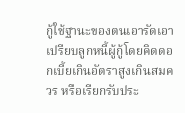กู้ใช้ฐานะของตนเอารัดเอาเปรียบลูกหนี้ผู้กู้โดยคิดดอกเบี้ยเกินอัตราสูงเกินสมควร หรือเรียกรับประ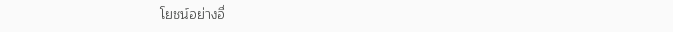โยชน์อย่างอื่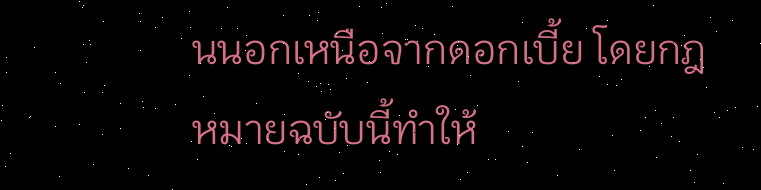นนอกเหนือจากดอกเบี้ย โดยกฎหมายฉบับนี้ทำให้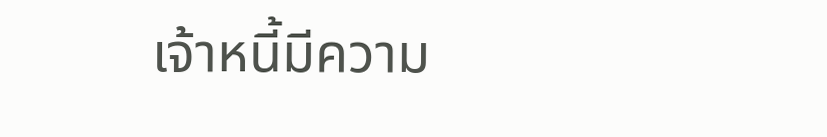เจ้าหนี้มีความ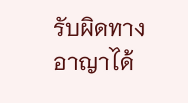รับผิดทางอาญาได้